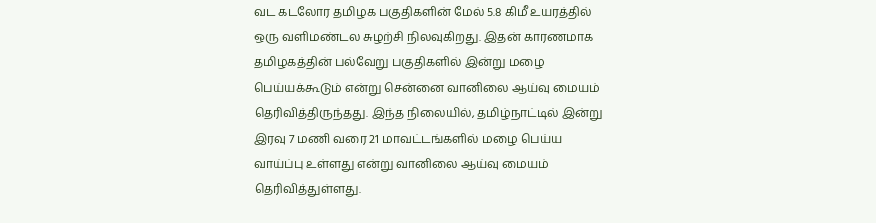வட கடலோர தமிழக பகுதிகளின் மேல் 5.8 கிமீ உயரத்தில் ஒரு வளிமண்டல சுழற்சி நிலவுகிறது. இதன் காரணமாக தமிழகத்தின் பல்வேறு பகுதிகளில் இன்று மழை பெய்யக்கூடும் என்று சென்னை வானிலை ஆய்வு மையம் தெரிவித்திருந்தது. இந்த நிலையில், தமிழ்நாட்டில் இன்று இரவு 7 மணி வரை 21 மாவட்டங்களில் மழை பெய்ய வாய்ப்பு உள்ளது என்று வானிலை ஆய்வு மையம் தெரிவித்துள்ளது.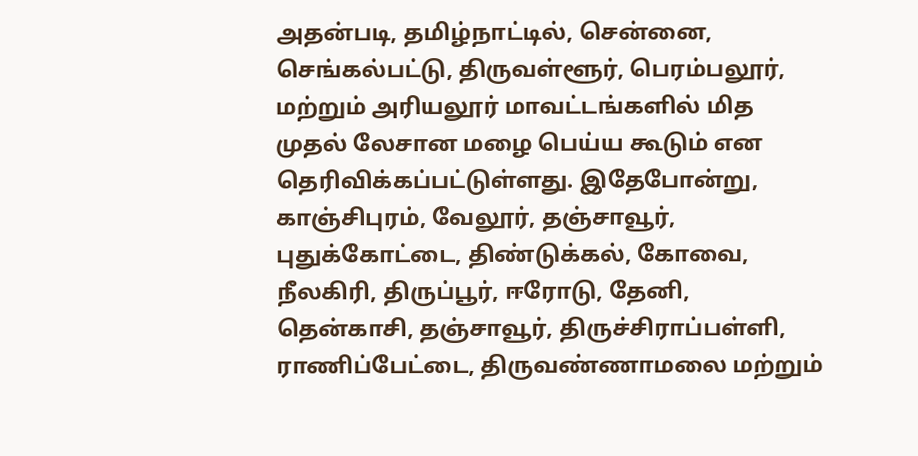அதன்படி, தமிழ்நாட்டில், சென்னை, செங்கல்பட்டு, திருவள்ளூர், பெரம்பலூர், மற்றும் அரியலூர் மாவட்டங்களில் மித முதல் லேசான மழை பெய்ய கூடும் என தெரிவிக்கப்பட்டுள்ளது. இதேபோன்று, காஞ்சிபுரம், வேலூர், தஞ்சாவூர், புதுக்கோட்டை, திண்டுக்கல், கோவை, நீலகிரி, திருப்பூர், ஈரோடு, தேனி, தென்காசி, தஞ்சாவூர், திருச்சிராப்பள்ளி, ராணிப்பேட்டை, திருவண்ணாமலை மற்றும்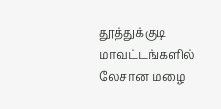தூத்துக்குடி மாவட்டங்களில் லேசான மழை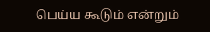பெய்ய கூடும் என்றும்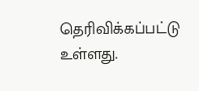தெரிவிக்கப்பட்டு உள்ளது.